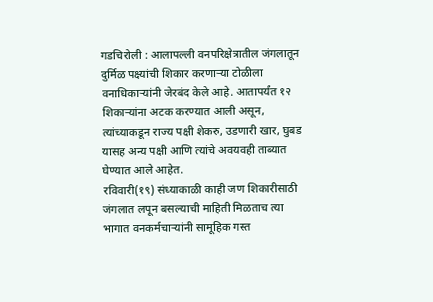गडचिरोली : आलापल्ली वनपरिक्षेत्रातील जंगलातून दुर्मिळ पक्ष्यांची शिकार करणाऱ्या टोळीला वनाधिकाऱ्यांनी जेरबंद केले आहे. आतापर्यंत १२ शिकाऱ्यांना अटक करण्यात आली असून, त्यांच्याकडून राज्य पक्षी शेकरु, उडणारी खार, घुबड यासह अन्य पक्षी आणि त्यांचे अवयवही ताब्यात घेण्यात आले आहेत.
रविवारी(१९) संध्याकाळी काही जण शिकारीसाठी जंगलात लपून बसल्याची माहिती मिळताच त्या भागात वनकर्मचाऱ्यांनी सामूहिक गस्त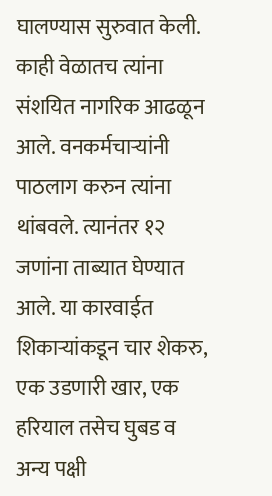घालण्यास सुरुवात केली. काही वेळातच त्यांना संशयित नागरिक आढळून आले. वनकर्मचाऱ्यांनी पाठलाग करुन त्यांना थांबवले. त्यानंतर १२ जणांना ताब्यात घेण्यात आले. या कारवाईत शिकाऱ्यांकडून चार शेकरु, एक उडणारी खार, एक हरियाल तसेच घुबड व अन्य पक्षी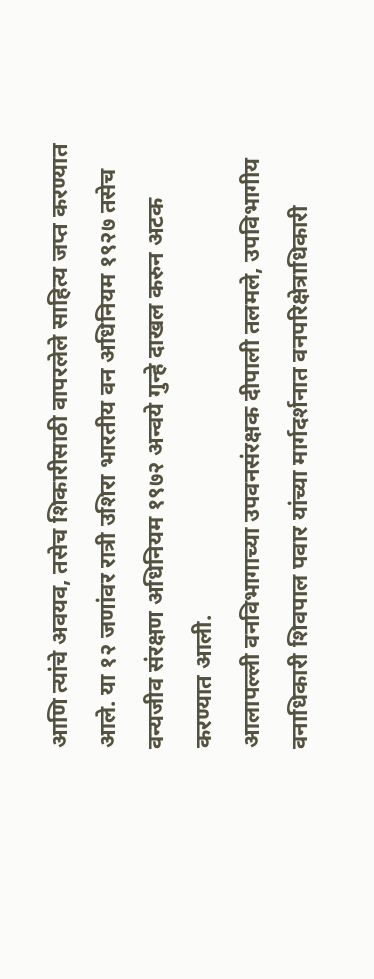आणि त्यांचे अवयव, तसेच शिकारीसाठी वापरलेले साहित्य जप्त करण्यात आले. या १२ जणांवर रात्री उशिरा भारतीय वन अधिनियम १९२७ तसेच वन्यजीव संरक्षण अधिनियम १९७२ अन्वये गुन्हे दाखल करुन अटक करण्यात आली.
आलापल्ली वनविभागाच्या उपवनसंरक्षक दीपाली तलमले, उपविभागीय वनाधिकारी शिवपाल पवार यांच्या मार्गदर्शनात वनपरिक्षेत्राधिकारी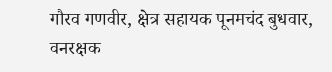गौरव गणवीर, क्षेत्र सहायक पूनमचंद बुधवार, वनरक्षक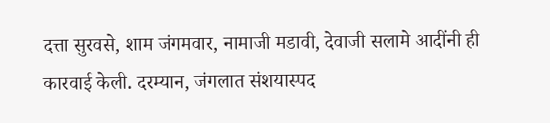दत्ता सुरवसे, शाम जंगमवार, नामाजी मडावी, देवाजी सलामे आदींनी ही कारवाई केली. दरम्यान, जंगलात संशयास्पद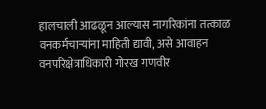हालचाली आढळून आल्यास नागरिकांना तत्काळ वनकर्मचाऱ्यांना माहिती द्यावी, असे आवाहन वनपरिक्षेत्राधिकारी गोरख गणवीर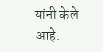यांनी केले आहे.